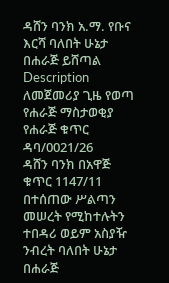ዳሸን ባንክ አ.ማ. የቡና እርሻ ባለበት ሁኔታ በሐራጅ ይሸጣል
Description
ለመጀመሪያ ጊዜ የወጣ የሐራጅ ማስታወቂያ
የሐራጅ ቁጥር ዳባ/0021/26
ዳሸን ባንክ በአዋጅ ቁጥር 1147/11 በተሰጠው ሥልጣን መሠረት የሚከተሉትን ተበዳሪ ወይም አስያዥ ንብረት ባለበት ሁኔታ በሐራጅ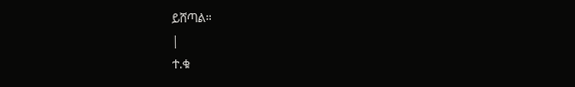ይሸጣል።
|
ተ.ቁ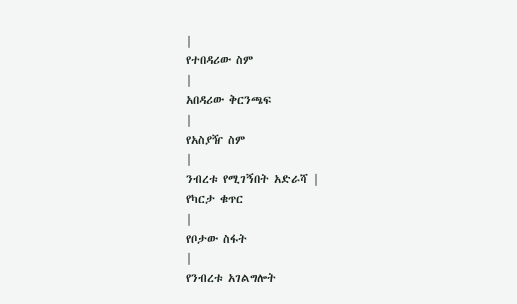|
የተበዳሪው ስም
|
አበዳሪው ቅርንጫፍ
|
የአስያዥ ስም
|
ንብረቱ የሚገኝበት አድራሻ |
የካርታ ቁጥር
|
የቦታው ስፋት
|
የንብረቱ አገልግሎት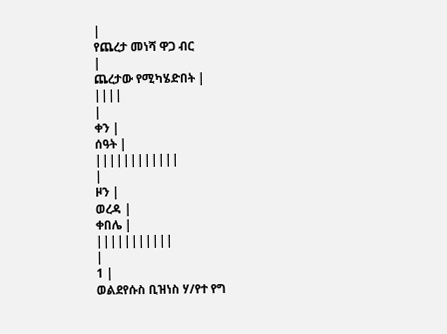|
የጨረታ መነሻ ዋጋ ብር
|
ጨረታው የሚካሄድበት |
||||
|
ቀን |
ሰዓት |
||||||||||||
|
ዞን |
ወረዳ |
ቀበሌ |
|||||||||||
|
1 |
ወልደየሱስ ቢዝነስ ሃ/የተ የግ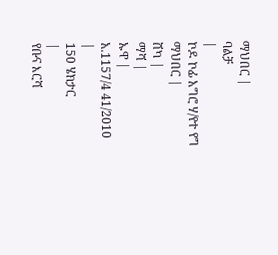ማህበር |
ባልቻ
|
ኮዶ ኮፊ አግሮ ሃ/የተ የግ ማህበር |
ሸካ |
ማሻ |
ኡዋ |
አ.1157/4 41/2010
|
150 ሄክታር
|
የቡና እርሻ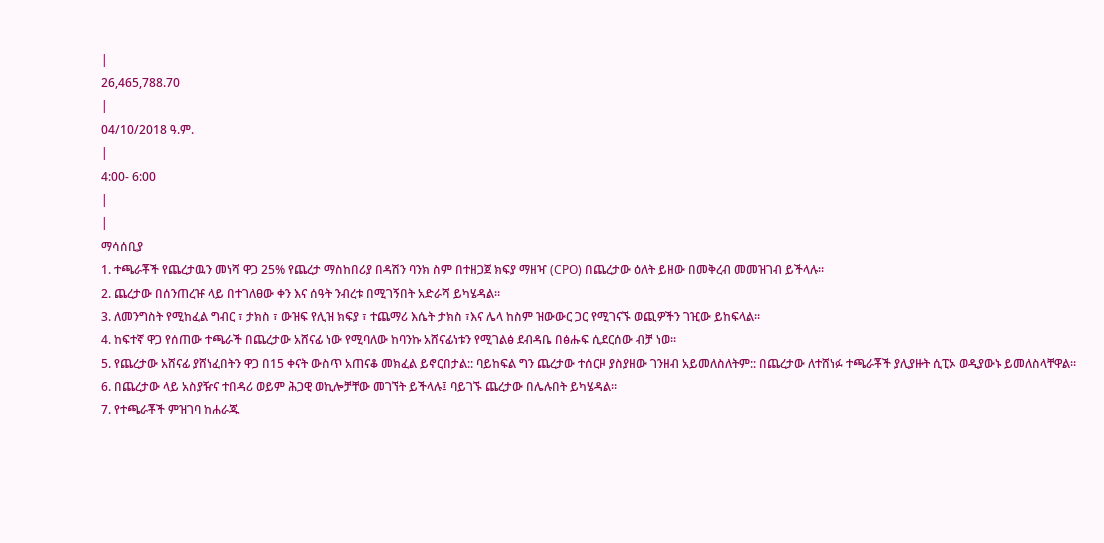|
26,465,788.70
|
04/10/2018 ዓ.ም.
|
4:00- 6:00
|
|
ማሳሰቢያ
1. ተጫራቾች የጨረታዉን መነሻ ዋጋ 25% የጨረታ ማስከበሪያ በዳሽን ባንክ ስም በተዘጋጀ ክፍያ ማዘዣ (CPO) በጨረታው ዕለት ይዘው በመቅረብ መመዝገብ ይችላሉ።
2. ጨረታው በሰንጠረዡ ላይ በተገለፀው ቀን እና ሰዓት ንብረቱ በሚገኝበት አድራሻ ይካሄዳል።
3. ለመንግስት የሚከፈል ግብር ፣ ታክስ ፣ ውዝፍ የሊዝ ክፍያ ፣ ተጨማሪ እሴት ታክስ ፣እና ሌላ ከስም ዝውውር ጋር የሚገናኙ ወጪዎችን ገዢው ይከፍላል።
4. ከፍተኛ ዋጋ የሰጠው ተጫራች በጨረታው አሸናፊ ነው የሚባለው ከባንኩ አሸናፊነቱን የሚገልፅ ደብዳቤ በፅሑፍ ሲደርሰው ብቻ ነወ።
5. የጨረታው አሸናፊ ያሸነፈበትን ዋጋ በ15 ቀናት ውስጥ አጠናቆ መክፈል ይኖርበታል:: ባይከፍል ግን ጨረታው ተሰርዞ ያስያዘው ገንዘብ አይመለስለትም:: በጨረታው ለተሸነፉ ተጫራቾች ያሊያዙት ሲፒኦ ወዲያውኑ ይመለስላቸዋል።
6. በጨረታው ላይ አስያዥና ተበዳሪ ወይም ሕጋዊ ወኪሎቻቸው መገኘት ይችላሉ፤ ባይገኙ ጨረታው በሌሉበት ይካሄዳል።
7. የተጫራቾች ምዝገባ ከሐራጁ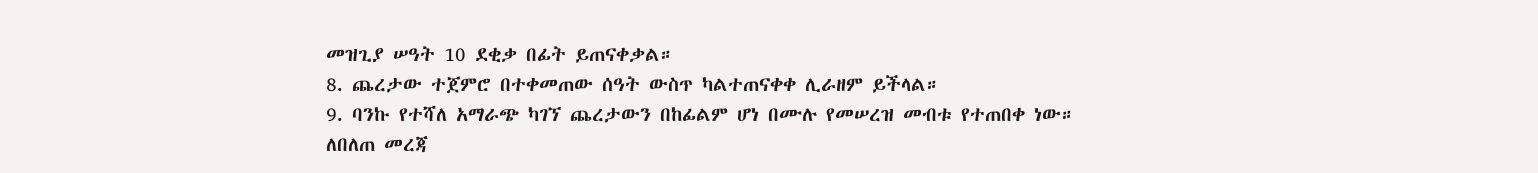መዝጊያ ሠዓት 10 ደቂቃ በፊት ይጠናቀቃል።
8. ጨረታው ተጀምሮ በተቀመጠው ሰዓት ውስጥ ካልተጠናቀቀ ሊራዘም ይችላል።
9. ባንኩ የተሻለ አማራጭ ካገኘ ጨረታውን በከፊልም ሆነ በሙሉ የመሠረዝ መብቱ የተጠበቀ ነው።
ለበለጠ መረጃ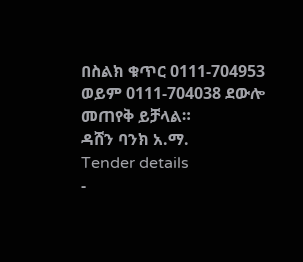በስልክ ቁጥር 0111-704953 ወይም 0111-704038 ደውሎ መጠየቅ ይቻላል።
ዳሸን ባንክ አ.ማ.
Tender details
-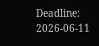Deadline: 2026-06-11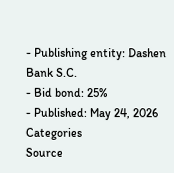- Publishing entity: Dashen Bank S.C.
- Bid bond: 25%
- Published: May 24, 2026
Categories
Source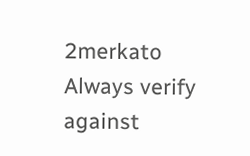2merkato
Always verify against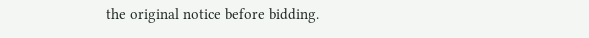the original notice before bidding.